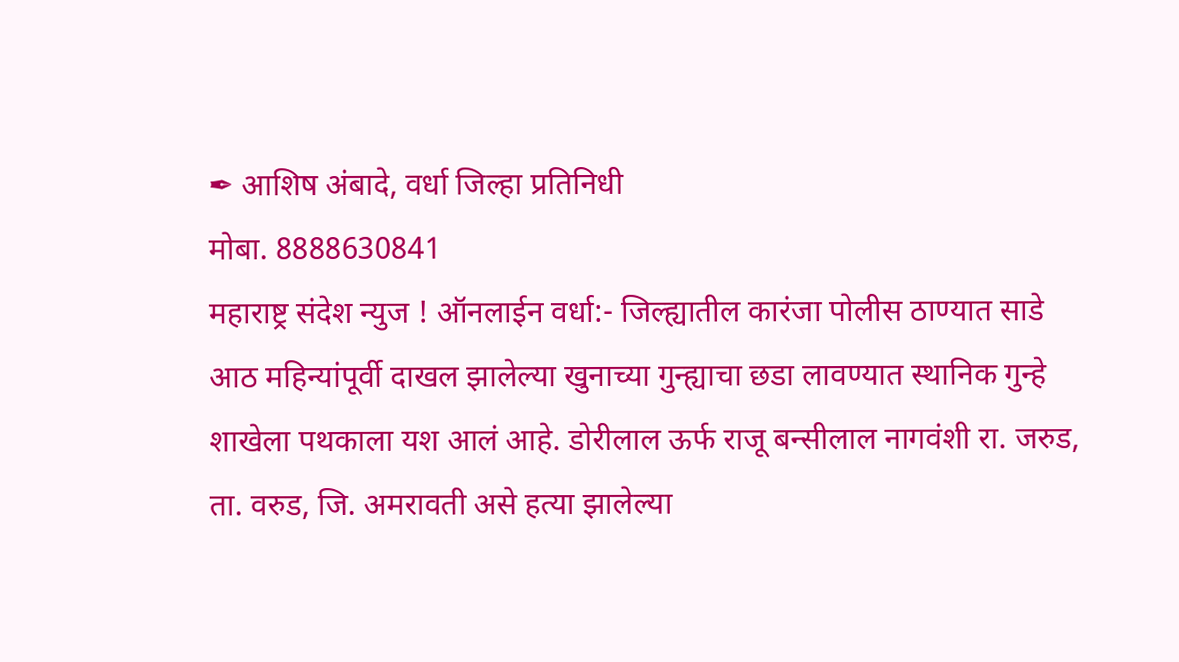✒ आशिष अंबादे, वर्धा जिल्हा प्रतिनिधी
मोबा. 8888630841
महाराष्ट्र संदेश न्युज ! ऑनलाईन वर्धा:- जिल्ह्यातील कारंजा पोलीस ठाण्यात साडे आठ महिन्यांपूर्वी दाखल झालेल्या खुनाच्या गुन्ह्याचा छडा लावण्यात स्थानिक गुन्हे शाखेला पथकाला यश आलं आहे. डोरीलाल ऊर्फ राजू बन्सीलाल नागवंशी रा. जरुड, ता. वरुड, जि. अमरावती असे हत्या झालेल्या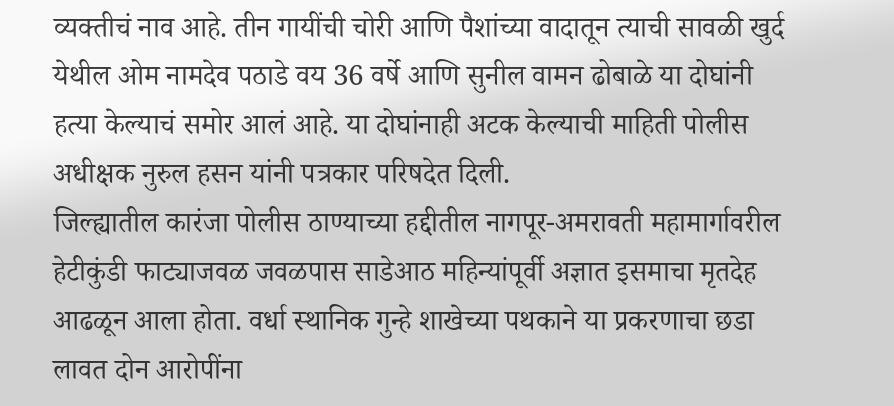व्यक्तीचं नाव आहे. तीन गायींची चोरी आणि पैशांच्या वादातून त्याची सावळी खुर्द येथील ओम नामदेव पठाडे वय 36 वर्षे आणि सुनील वामन ढोबाळे या दोघांनी हत्या केल्याचं समोर आलं आहे. या दोघांनाही अटक केल्याची माहिती पोलीस अधीक्षक नुरुल हसन यांनी पत्रकार परिषदेत दिली.
जिल्ह्यातील कारंजा पोलीस ठाण्याच्या हद्दीतील नागपूर-अमरावती महामार्गावरील हेटीकुंडी फाट्याजवळ जवळपास साडेआठ महिन्यांपूर्वी अज्ञात इसमाचा मृतदेह आढळून आला होता. वर्धा स्थानिक गुन्हे शाखेच्या पथकाने या प्रकरणाचा छडा लावत दोन आरोपींना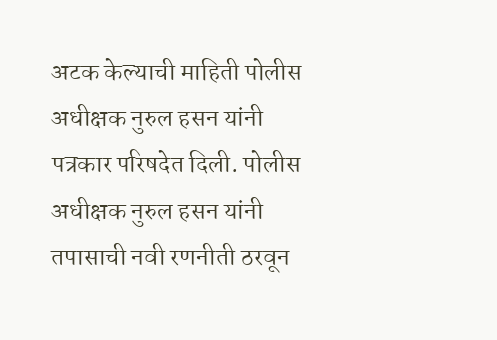अटक केल्याची माहिती पोलीस अधीक्षक नुरुल हसन यांनी पत्रकार परिषदेत दिली. पोलीस अधीक्षक नुरुल हसन यांनी तपासाची नवी रणनीती ठरवून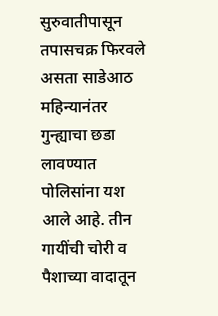सुरुवातीपासून तपासचक्र फिरवले असता साडेआठ महिन्यानंतर गुन्ह्याचा छडा लावण्यात पोलिसांना यश आले आहे. तीन गायींची चोरी व पैशाच्या वादातून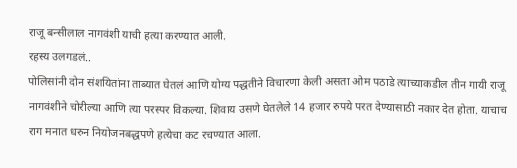राजू बन्सीलाल नागवंशी याची हत्या करण्यात आली.
रहस्य उलगडलं..
पोलिसांनी दोन संशयितांना ताब्यात घेतलं आणि योग्य पद्धतीने विचारणा केली असता ओम पठाडे त्याच्याकडील तीन गायी राजू नागवंशीने चोरील्या आणि त्या परस्पर विकल्या. शिवाय उसणे घेतलेले 14 हजार रुपये परत देण्यासाठी नकार देत होता. याचाच राग मनात धरुन नियोजनबद्धपणे हत्येचा कट रचण्यात आला.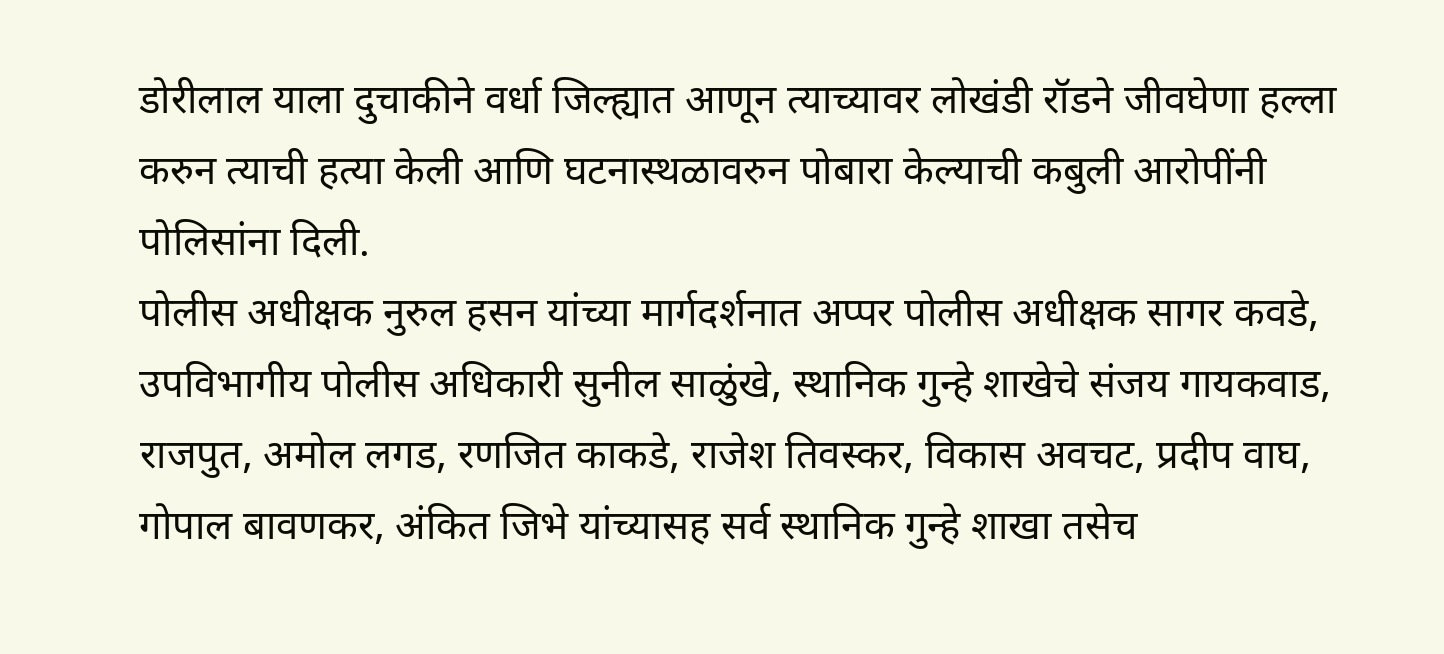डोरीलाल याला दुचाकीने वर्धा जिल्ह्यात आणून त्याच्यावर लोखंडी रॉडने जीवघेणा हल्ला करुन त्याची हत्या केली आणि घटनास्थळावरुन पोबारा केल्याची कबुली आरोपींनी पोलिसांना दिली.
पोलीस अधीक्षक नुरुल हसन यांच्या मार्गदर्शनात अप्पर पोलीस अधीक्षक सागर कवडे, उपविभागीय पोलीस अधिकारी सुनील साळुंखे, स्थानिक गुन्हे शाखेचे संजय गायकवाड, राजपुत, अमोल लगड, रणजित काकडे, राजेश तिवस्कर, विकास अवचट, प्रदीप वाघ, गोपाल बावणकर, अंकित जिभे यांच्यासह सर्व स्थानिक गुन्हे शाखा तसेच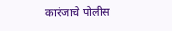कारंजाचे पोलीस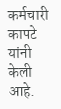कर्मचारी कापटे यांनी केली आहे.